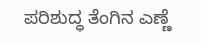ಪರಿಶುದ್ಧ ತೆಂಗಿನ ಎಣ್ಣೆ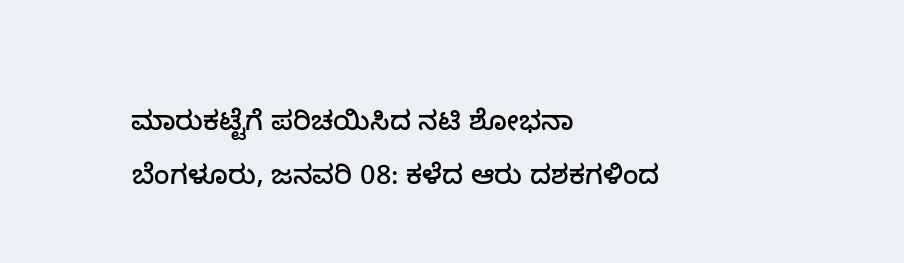ಮಾರುಕಟ್ಟೆಗೆ ಪರಿಚಯಿಸಿದ ನಟಿ ಶೋಭನಾ
ಬೆಂಗಳೂರು, ಜನವರಿ 08: ಕಳೆದ ಆರು ದಶಕಗಳಿಂದ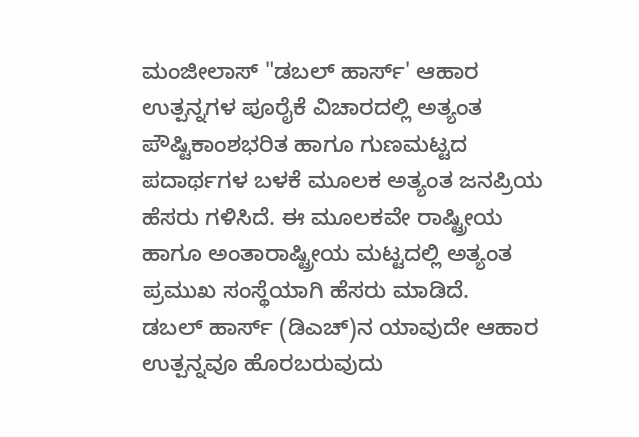ಮಂಜೀಲಾಸ್ "ಡಬಲ್ ಹಾರ್ಸ್' ಆಹಾರ ಉತ್ಪನ್ನಗಳ ಪೂರೈಕೆ ವಿಚಾರದಲ್ಲಿ ಅತ್ಯಂತ ಪೌಷ್ಟಿಕಾಂಶಭರಿತ ಹಾಗೂ ಗುಣಮಟ್ಟದ ಪದಾರ್ಥಗಳ ಬಳಕೆ ಮೂಲಕ ಅತ್ಯಂತ ಜನಪ್ರಿಯ ಹೆಸರು ಗಳಿಸಿದೆ. ಈ ಮೂಲಕವೇ ರಾಷ್ಟ್ರೀಯ ಹಾಗೂ ಅಂತಾರಾಷ್ಟ್ರೀಯ ಮಟ್ಟದಲ್ಲಿ ಅತ್ಯಂತ ಪ್ರಮುಖ ಸಂಸ್ಥೆಯಾಗಿ ಹೆಸರು ಮಾಡಿದೆ.
ಡಬಲ್ ಹಾರ್ಸ್ (ಡಿಎಚ್)ನ ಯಾವುದೇ ಆಹಾರ ಉತ್ಪನ್ನವೂ ಹೊರಬರುವುದು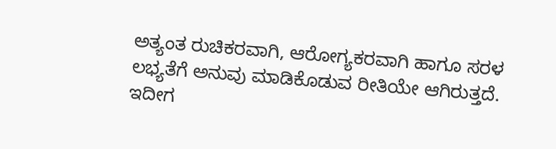ಅತ್ಯಂತ ರುಚಿಕರವಾಗಿ, ಆರೋಗ್ಯಕರವಾಗಿ ಹಾಗೂ ಸರಳ ಲಭ್ಯತೆಗೆ ಅನುವು ಮಾಡಿಕೊಡುವ ರೀತಿಯೇ ಆಗಿರುತ್ತದೆ.
ಇದೀಗ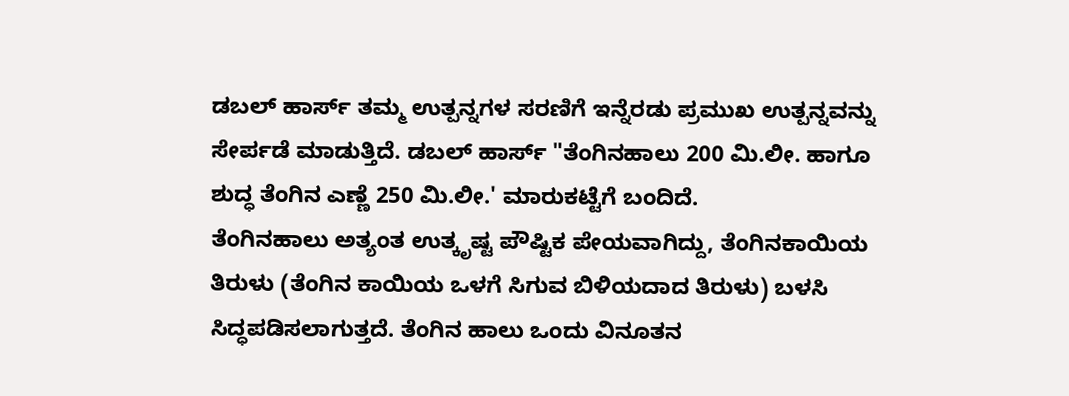ಡಬಲ್ ಹಾರ್ಸ್ ತಮ್ಮ ಉತ್ಪನ್ನಗಳ ಸರಣಿಗೆ ಇನ್ನೆರಡು ಪ್ರಮುಖ ಉತ್ಪನ್ನವನ್ನು ಸೇರ್ಪಡೆ ಮಾಡುತ್ತಿದೆ. ಡಬಲ್ ಹಾರ್ಸ್ "ತೆಂಗಿನಹಾಲು 200 ಮಿ.ಲೀ. ಹಾಗೂ ಶುದ್ಧ ತೆಂಗಿನ ಎಣ್ಣೆ 250 ಮಿ.ಲೀ.' ಮಾರುಕಟ್ಟೆಗೆ ಬಂದಿದೆ.
ತೆಂಗಿನಹಾಲು ಅತ್ಯಂತ ಉತ್ಕೃಷ್ಟ ಪೌಷ್ಟಿಕ ಪೇಯವಾಗಿದ್ದು, ತೆಂಗಿನಕಾಯಿಯ ತಿರುಳು (ತೆಂಗಿನ ಕಾಯಿಯ ಒಳಗೆ ಸಿಗುವ ಬಿಳಿಯದಾದ ತಿರುಳು) ಬಳಸಿ ಸಿದ್ಧಪಡಿಸಲಾಗುತ್ತದೆ. ತೆಂಗಿನ ಹಾಲು ಒಂದು ವಿನೂತನ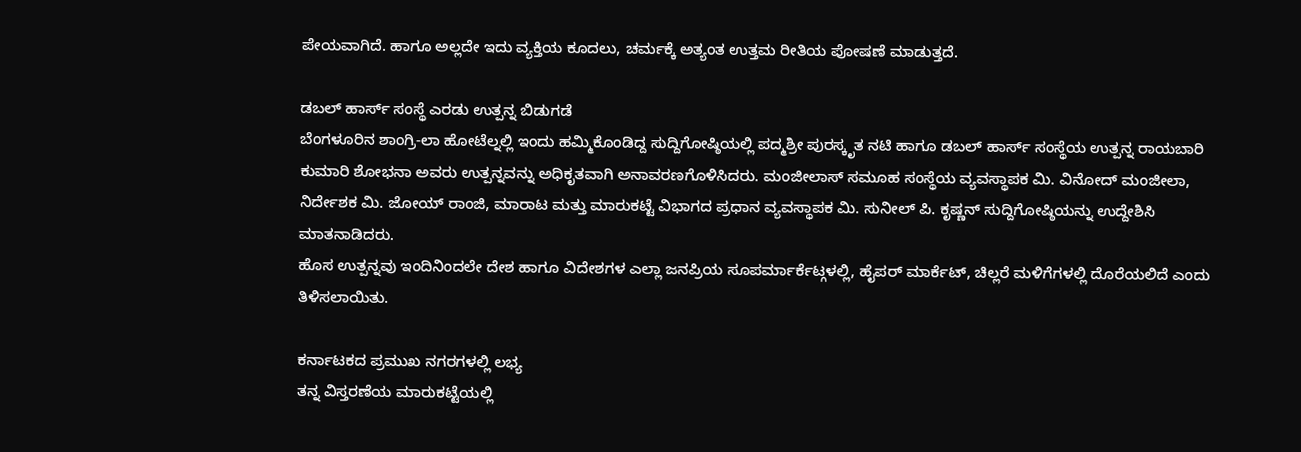ಪೇಯವಾಗಿದೆ. ಹಾಗೂ ಅಲ್ಲದೇ ಇದು ವ್ಯಕ್ತಿಯ ಕೂದಲು, ಚರ್ಮಕ್ಕೆ ಅತ್ಯಂತ ಉತ್ತಮ ರೀತಿಯ ಪೋಷಣೆ ಮಾಡುತ್ತದೆ.

ಡಬಲ್ ಹಾರ್ಸ್ ಸಂಸ್ಥೆ ಎರಡು ಉತ್ಪನ್ನ ಬಿಡುಗಡೆ
ಬೆಂಗಳೂರಿನ ಶಾಂಗ್ರಿ-ಲಾ ಹೋಟೆಲ್ನಲ್ಲಿ ಇಂದು ಹಮ್ಮಿಕೊಂಡಿದ್ದ ಸುದ್ದಿಗೋಷ್ಠಿಯಲ್ಲಿ ಪದ್ಮಶ್ರೀ ಪುರಸ್ಕೃತ ನಟಿ ಹಾಗೂ ಡಬಲ್ ಹಾರ್ಸ್ ಸಂಸ್ಥೆಯ ಉತ್ಪನ್ನ ರಾಯಬಾರಿ ಕುಮಾರಿ ಶೋಭನಾ ಅವರು ಉತ್ಪನ್ನವನ್ನು ಅಧಿಕೃತವಾಗಿ ಅನಾವರಣಗೊಳಿಸಿದರು. ಮಂಜೀಲಾಸ್ ಸಮೂಹ ಸಂಸ್ಥೆಯ ವ್ಯವಸ್ಥಾಪಕ ಮಿ. ವಿನೋದ್ ಮಂಜೀಲಾ, ನಿರ್ದೇಶಕ ಮಿ. ಜೋಯ್ ರಾಂಜಿ, ಮಾರಾಟ ಮತ್ತು ಮಾರುಕಟ್ಟೆ ವಿಭಾಗದ ಪ್ರಧಾನ ವ್ಯವಸ್ಥಾಪಕ ಮಿ. ಸುನೀಲ್ ಪಿ. ಕೃಷ್ಣನ್ ಸುದ್ದಿಗೋಷ್ಠಿಯನ್ನು ಉದ್ದೇಶಿಸಿ ಮಾತನಾಡಿದರು.
ಹೊಸ ಉತ್ಪನ್ನವು ಇಂದಿನಿಂದಲೇ ದೇಶ ಹಾಗೂ ವಿದೇಶಗಳ ಎಲ್ಲಾ ಜನಪ್ರಿಯ ಸೂಪರ್ಮಾರ್ಕೆಟ್ಗಳಲ್ಲಿ, ಹೈಪರ್ ಮಾರ್ಕೆಟ್, ಚಿಲ್ಲರೆ ಮಳಿಗೆಗಳಲ್ಲಿ ದೊರೆಯಲಿದೆ ಎಂದು ತಿಳಿಸಲಾಯಿತು.

ಕರ್ನಾಟಕದ ಪ್ರಮುಖ ನಗರಗಳಲ್ಲಿ ಲಭ್ಯ
ತನ್ನ ವಿಸ್ತರಣೆಯ ಮಾರುಕಟ್ಟೆಯಲ್ಲಿ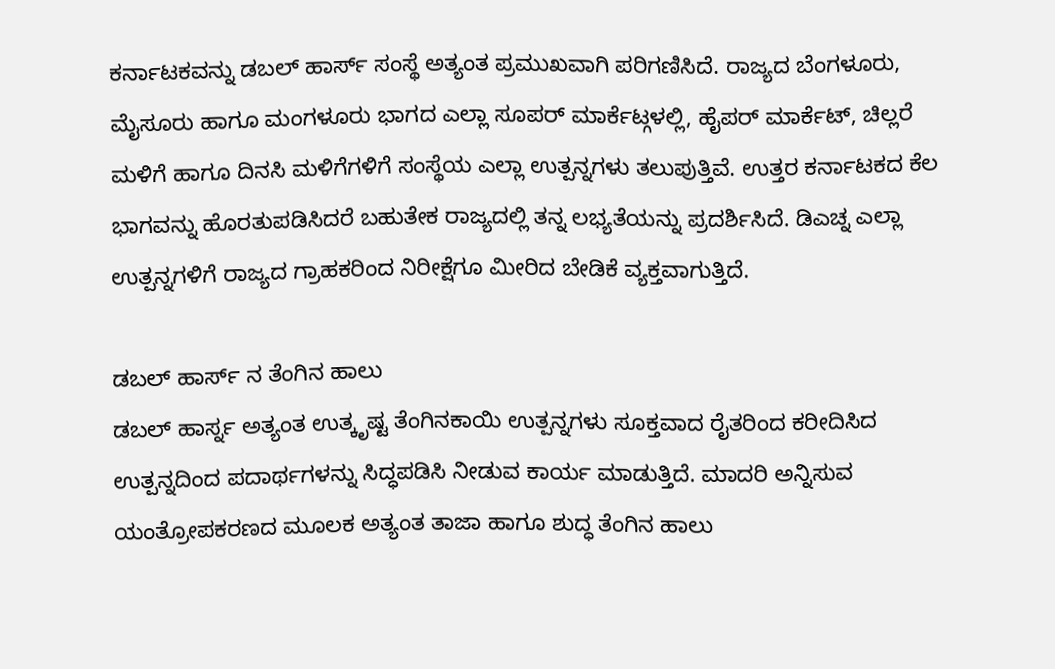ಕರ್ನಾಟಕವನ್ನು ಡಬಲ್ ಹಾರ್ಸ್ ಸಂಸ್ಥೆ ಅತ್ಯಂತ ಪ್ರಮುಖವಾಗಿ ಪರಿಗಣಿಸಿದೆ. ರಾಜ್ಯದ ಬೆಂಗಳೂರು, ಮೈಸೂರು ಹಾಗೂ ಮಂಗಳೂರು ಭಾಗದ ಎಲ್ಲಾ ಸೂಪರ್ ಮಾರ್ಕೆಟ್ಗಳಲ್ಲಿ, ಹೈಪರ್ ಮಾರ್ಕೆಟ್, ಚಿಲ್ಲರೆ ಮಳಿಗೆ ಹಾಗೂ ದಿನಸಿ ಮಳಿಗೆಗಳಿಗೆ ಸಂಸ್ಥೆಯ ಎಲ್ಲಾ ಉತ್ಪನ್ನಗಳು ತಲುಪುತ್ತಿವೆ. ಉತ್ತರ ಕರ್ನಾಟಕದ ಕೆಲ ಭಾಗವನ್ನು ಹೊರತುಪಡಿಸಿದರೆ ಬಹುತೇಕ ರಾಜ್ಯದಲ್ಲಿ ತನ್ನ ಲಭ್ಯತೆಯನ್ನು ಪ್ರದರ್ಶಿಸಿದೆ. ಡಿಎಚ್ನ ಎಲ್ಲಾ ಉತ್ಪನ್ನಗಳಿಗೆ ರಾಜ್ಯದ ಗ್ರಾಹಕರಿಂದ ನಿರೀಕ್ಷೆಗೂ ಮೀರಿದ ಬೇಡಿಕೆ ವ್ಯಕ್ತವಾಗುತ್ತಿದೆ.

ಡಬಲ್ ಹಾರ್ಸ್ ನ ತೆಂಗಿನ ಹಾಲು
ಡಬಲ್ ಹಾರ್ಸ್ನ ಅತ್ಯಂತ ಉತ್ಕೃಷ್ಟ ತೆಂಗಿನಕಾಯಿ ಉತ್ಪನ್ನಗಳು ಸೂಕ್ತವಾದ ರೈತರಿಂದ ಕರೀದಿಸಿದ ಉತ್ಪನ್ನದಿಂದ ಪದಾರ್ಥಗಳನ್ನು ಸಿದ್ಧಪಡಿಸಿ ನೀಡುವ ಕಾರ್ಯ ಮಾಡುತ್ತಿದೆ. ಮಾದರಿ ಅನ್ನಿಸುವ ಯಂತ್ರೋಪಕರಣದ ಮೂಲಕ ಅತ್ಯಂತ ತಾಜಾ ಹಾಗೂ ಶುದ್ಧ ತೆಂಗಿನ ಹಾಲು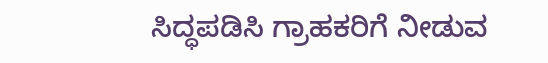ಸಿದ್ಧಪಡಿಸಿ ಗ್ರಾಹಕರಿಗೆ ನೀಡುವ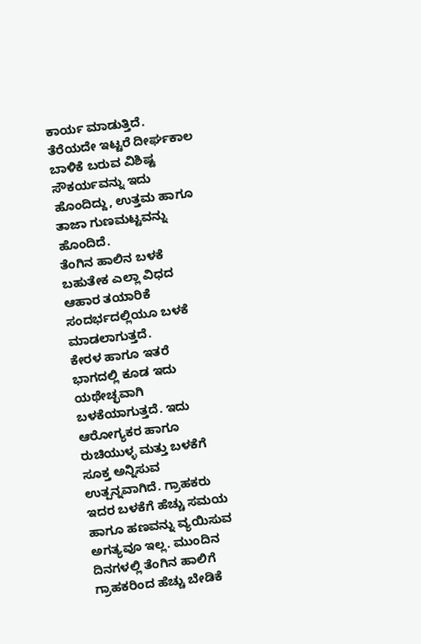ಕಾರ್ಯ ಮಾಡುತ್ತಿದೆ. ತೆರೆಯದೇ ಇಟ್ಟರೆ ದೀರ್ಘಕಾಲ ಬಾಳಿಕೆ ಬರುವ ವಿಶಿಷ್ಟ ಸೌಕರ್ಯವನ್ನು ಇದು ಹೊಂದಿದ್ದು, ಉತ್ತಮ ಹಾಗೂ ತಾಜಾ ಗುಣಮಟ್ಟವನ್ನು ಹೊಂದಿದೆ.
ತೆಂಗಿನ ಹಾಲಿನ ಬಳಕೆ ಬಹುತೇಕ ಎಲ್ಲಾ ವಿಧದ ಆಹಾರ ತಯಾರಿಕೆ ಸಂದರ್ಭದಲ್ಲಿಯೂ ಬಳಕೆ ಮಾಡಲಾಗುತ್ತದೆ.
ಕೇರಳ ಹಾಗೂ ಇತರೆ ಭಾಗದಲ್ಲಿ ಕೂಡ ಇದು ಯಥೇಚ್ಛವಾಗಿ ಬಳಕೆಯಾಗುತ್ತದೆ. ಇದು ಆರೋಗ್ಯಕರ ಹಾಗೂ ರುಚಿಯುಳ್ಳ ಮತ್ತು ಬಳಕೆಗೆ ಸೂಕ್ತ ಅನ್ನಿಸುವ ಉತ್ಪನ್ನವಾಗಿದೆ. ಗ್ರಾಹಕರು ಇದರ ಬಳಕೆಗೆ ಹೆಚ್ಚು ಸಮಯ ಹಾಗೂ ಹಣವನ್ನು ವ್ಯಯಿಸುವ ಅಗತ್ಯವೂ ಇಲ್ಲ. ಮುಂದಿನ ದಿನಗಳಲ್ಲಿ ತೆಂಗಿನ ಹಾಲಿಗೆ ಗ್ರಾಹಕರಿಂದ ಹೆಚ್ಚು ಬೇಡಿಕೆ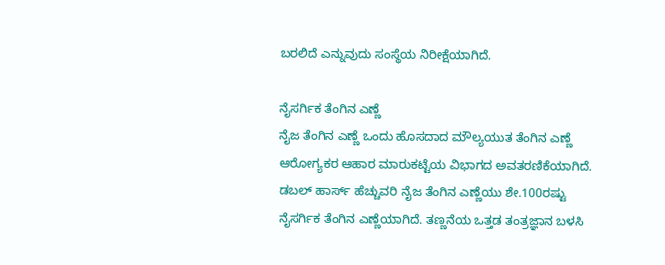ಬರಲಿದೆ ಎನ್ನುವುದು ಸಂಸ್ಥೆಯ ನಿರೀಕ್ಷೆಯಾಗಿದೆ.

ನೈಸರ್ಗಿಕ ತೆಂಗಿನ ಎಣ್ಣೆ
ನೈಜ ತೆಂಗಿನ ಎಣ್ಣೆ ಒಂದು ಹೊಸದಾದ ಮೌಲ್ಯಯುತ ತೆಂಗಿನ ಎಣ್ಣೆ ಆರೋಗ್ಯಕರ ಆಹಾರ ಮಾರುಕಟ್ಟೆಯ ವಿಭಾಗದ ಅವತರಣಿಕೆಯಾಗಿದೆ. ಡಬಲ್ ಹಾರ್ಸ್ ಹೆಚ್ಚುವರಿ ನೈಜ ತೆಂಗಿನ ಎಣ್ಣೆಯು ಶೇ.100ರಷ್ಟು ನೈಸರ್ಗಿಕ ತೆಂಗಿನ ಎಣ್ಣೆಯಾಗಿದೆ. ತಣ್ಣನೆಯ ಒತ್ತಡ ತಂತ್ರಜ್ಞಾನ ಬಳಸಿ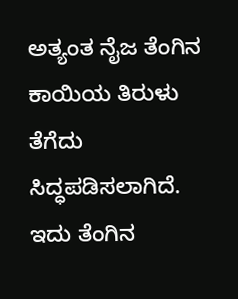ಅತ್ಯಂತ ನೈಜ ತೆಂಗಿನ ಕಾಯಿಯ ತಿರುಳು ತೆಗೆದು ಸಿದ್ಧಪಡಿಸಲಾಗಿದೆ. ಇದು ತೆಂಗಿನ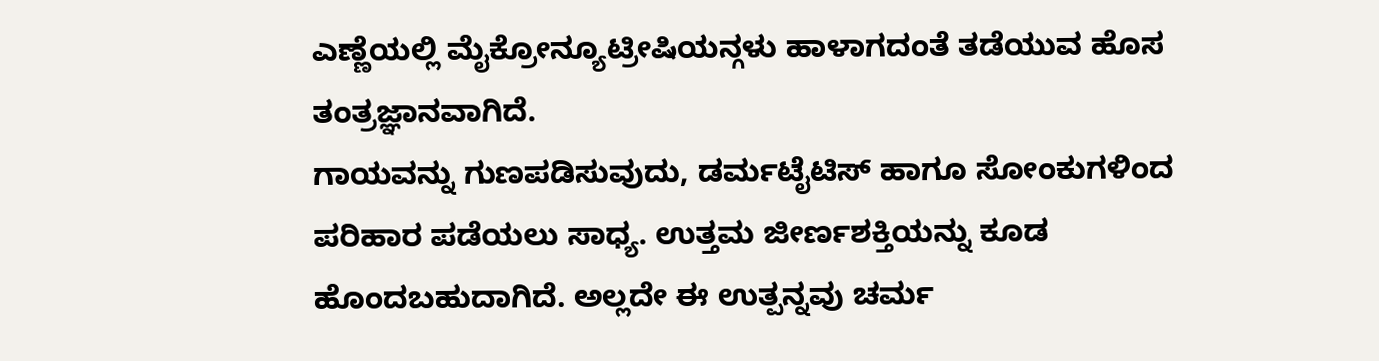ಎಣ್ಣೆಯಲ್ಲಿ ಮೈಕ್ರೋನ್ಯೂಟ್ರೀಷಿಯನ್ಗಳು ಹಾಳಾಗದಂತೆ ತಡೆಯುವ ಹೊಸ ತಂತ್ರಜ್ಞಾನವಾಗಿದೆ.
ಗಾಯವನ್ನು ಗುಣಪಡಿಸುವುದು, ಡರ್ಮಟೈಟಿಸ್ ಹಾಗೂ ಸೋಂಕುಗಳಿಂದ ಪರಿಹಾರ ಪಡೆಯಲು ಸಾಧ್ಯ. ಉತ್ತಮ ಜೀರ್ಣಶಕ್ತಿಯನ್ನು ಕೂಡ ಹೊಂದಬಹುದಾಗಿದೆ. ಅಲ್ಲದೇ ಈ ಉತ್ಪನ್ನವು ಚರ್ಮ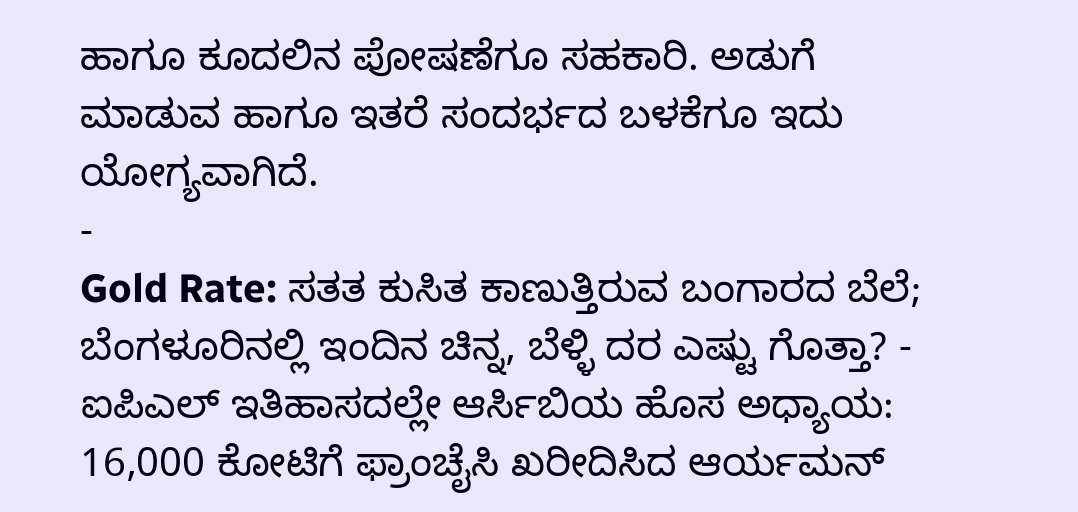ಹಾಗೂ ಕೂದಲಿನ ಪೋಷಣೆಗೂ ಸಹಕಾರಿ. ಅಡುಗೆ ಮಾಡುವ ಹಾಗೂ ಇತರೆ ಸಂದರ್ಭದ ಬಳಕೆಗೂ ಇದು ಯೋಗ್ಯವಾಗಿದೆ.
-
Gold Rate: ಸತತ ಕುಸಿತ ಕಾಣುತ್ತಿರುವ ಬಂಗಾರದ ಬೆಲೆ; ಬೆಂಗಳೂರಿನಲ್ಲಿ ಇಂದಿನ ಚಿನ್ನ, ಬೆಳ್ಳಿ ದರ ಎಷ್ಟು ಗೊತ್ತಾ? -
ಐಪಿಎಲ್ ಇತಿಹಾಸದಲ್ಲೇ ಆರ್ಸಿಬಿಯ ಹೊಸ ಅಧ್ಯಾಯ: 16,000 ಕೋಟಿಗೆ ಫ್ರಾಂಚೈಸಿ ಖರೀದಿಸಿದ ಆರ್ಯಮನ್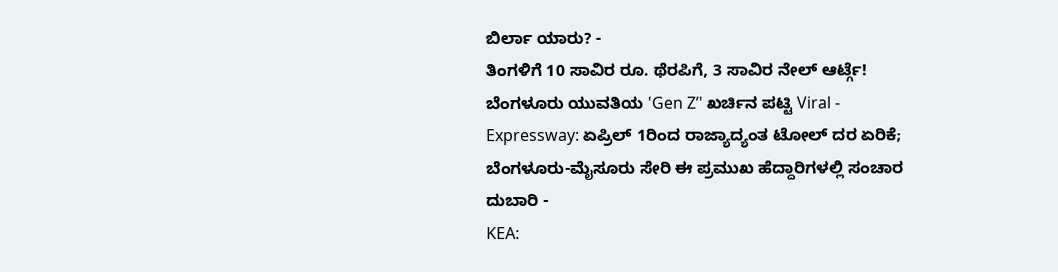ಬಿರ್ಲಾ ಯಾರು? -
ತಿಂಗಳಿಗೆ 10 ಸಾವಿರ ರೂ. ಥೆರಪಿಗೆ, 3 ಸಾವಿರ ನೇಲ್ ಆರ್ಟ್ಗೆ! ಬೆಂಗಳೂರು ಯುವತಿಯ 'Gen Z’' ಖರ್ಚಿನ ಪಟ್ಟಿ Viral -
Expressway: ಏಪ್ರಿಲ್ 1ರಿಂದ ರಾಜ್ಯಾದ್ಯಂತ ಟೋಲ್ ದರ ಏರಿಕೆ; ಬೆಂಗಳೂರು-ಮೈಸೂರು ಸೇರಿ ಈ ಪ್ರಮುಖ ಹೆದ್ದಾರಿಗಳಲ್ಲಿ ಸಂಚಾರ ದುಬಾರಿ -
KEA: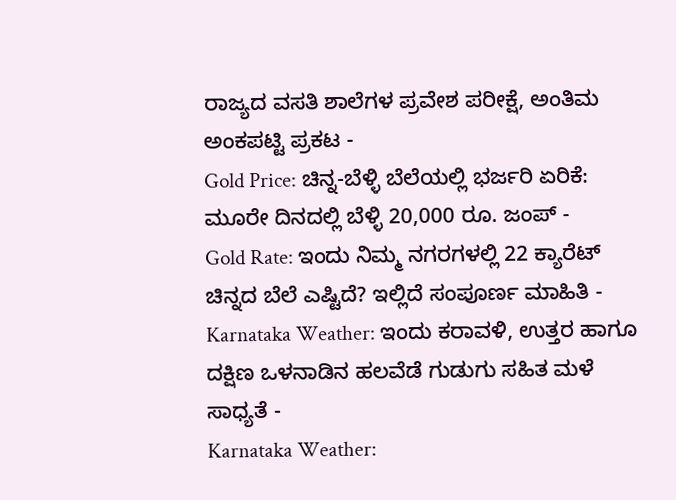ರಾಜ್ಯದ ವಸತಿ ಶಾಲೆಗಳ ಪ್ರವೇಶ ಪರೀಕ್ಷೆ, ಅಂತಿಮ ಅಂಕಪಟ್ಟಿ ಪ್ರಕಟ -
Gold Price: ಚಿನ್ನ-ಬೆಳ್ಳಿ ಬೆಲೆಯಲ್ಲಿ ಭರ್ಜರಿ ಏರಿಕೆ: ಮೂರೇ ದಿನದಲ್ಲಿ ಬೆಳ್ಳಿ 20,000 ರೂ. ಜಂಪ್ -
Gold Rate: ಇಂದು ನಿಮ್ಮ ನಗರಗಳಲ್ಲಿ 22 ಕ್ಯಾರೆಟ್ ಚಿನ್ನದ ಬೆಲೆ ಎಷ್ಟಿದೆ? ಇಲ್ಲಿದೆ ಸಂಪೂರ್ಣ ಮಾಹಿತಿ -
Karnataka Weather: ಇಂದು ಕರಾವಳಿ, ಉತ್ತರ ಹಾಗೂ ದಕ್ಷಿಣ ಒಳನಾಡಿನ ಹಲವೆಡೆ ಗುಡುಗು ಸಹಿತ ಮಳೆ ಸಾಧ್ಯತೆ -
Karnataka Weather: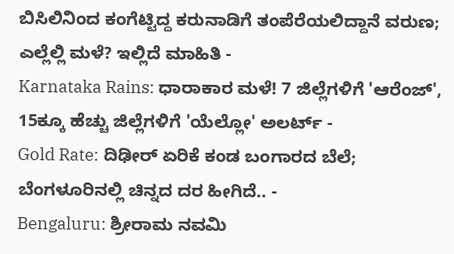ಬಿಸಿಲಿನಿಂದ ಕಂಗೆಟ್ಟಿದ್ದ ಕರುನಾಡಿಗೆ ತಂಪೆರೆಯಲಿದ್ದಾನೆ ವರುಣ; ಎಲ್ಲೆಲ್ಲಿ ಮಳೆ? ಇಲ್ಲಿದೆ ಮಾಹಿತಿ -
Karnataka Rains: ಧಾರಾಕಾರ ಮಳೆ! 7 ಜಿಲ್ಲೆಗಳಿಗೆ 'ಆರೆಂಜ್', 15ಕ್ಕೂ ಹೆಚ್ಚು ಜಿಲ್ಲೆಗಳಿಗೆ 'ಯೆಲ್ಲೋ' ಅಲರ್ಟ್ -
Gold Rate: ದಿಢೀರ್ ಏರಿಕೆ ಕಂಡ ಬಂಗಾರದ ಬೆಲೆ; ಬೆಂಗಳೂರಿನಲ್ಲಿ ಚಿನ್ನದ ದರ ಹೀಗಿದೆ.. -
Bengaluru: ಶ್ರೀರಾಮ ನವಮಿ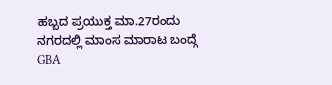ಹಬ್ಬದ ಪ್ರಯುಕ್ತ ಮಾ.27ರಂದು ನಗರದಲ್ಲಿ ಮಾಂಸ ಮಾರಾಟ ಬಂದ್ಗೆ GBA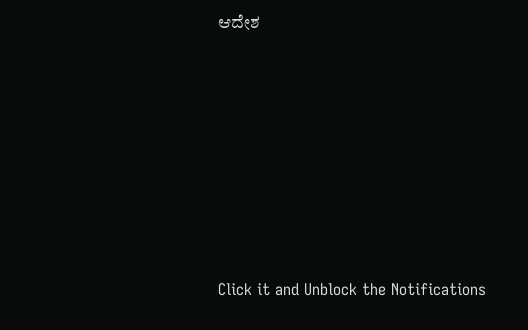ಆದೇಶ












Click it and Unblock the Notifications